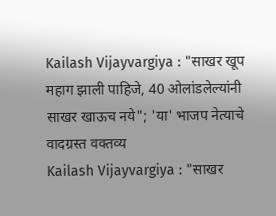Kailash Vijayvargiya : "साखर खूप महाग झाली पाहिजे, 40 ओलांडलेल्यांनी साखर खाऊच नये"; 'या' भाजप नेत्याचे वादग्रस्त वक्तव्य
Kailash Vijayvargiya : "साखर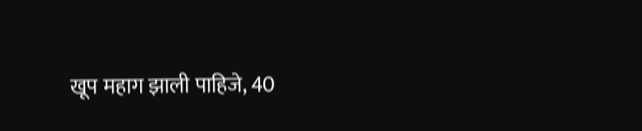खूप महाग झाली पाहिजे, 40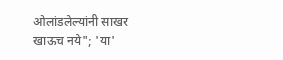ओलांडलेल्यांनी साखर खाऊच नये"; 'या'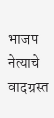भाजप नेत्याचे वादग्रस्त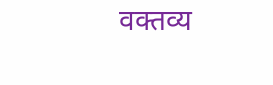वक्तव्य